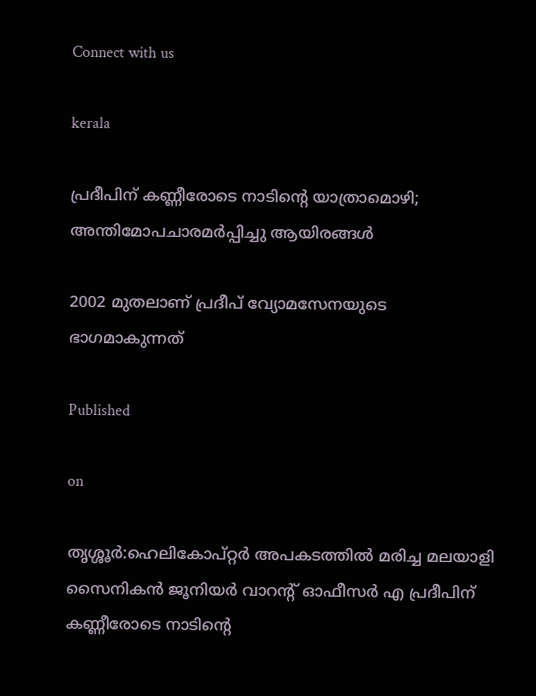Connect with us

kerala

പ്രദീപിന് കണ്ണീരോടെ നാടിന്റെ യാത്രാമൊഴി; അന്തിമോപചാരമര്‍പ്പിച്ചു ആയിരങ്ങള്‍

2002 മുതലാണ് പ്രദീപ് വ്യോമസേനയുടെ ഭാഗമാകുന്നത്

Published

on

തൃശ്ശൂര്‍:ഹെലികോപ്റ്റര്‍ അപകടത്തില്‍ മരിച്ച മലയാളി സൈനികന്‍ ജൂനിയര്‍ വാറന്റ് ഓഫീസര്‍ എ പ്രദീപിന് കണ്ണീരോടെ നാടിന്റെ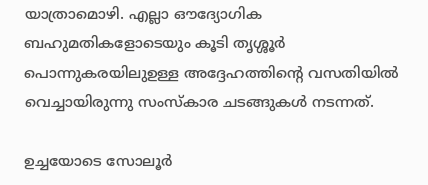യാത്രാമൊഴി. എല്ലാ ഔദ്യോഗിക ബഹുമതികളോടെയും കൂടി തൃശ്ശൂര്‍ പൊന്നുകരയിലുഉള്ള അദ്ദേഹത്തിന്റെ വസതിയില്‍ വെച്ചായിരുന്നു സംസ്‌കാര ചടങ്ങുകള്‍ നടന്നത്.

ഉച്ചയോടെ സോലൂര്‍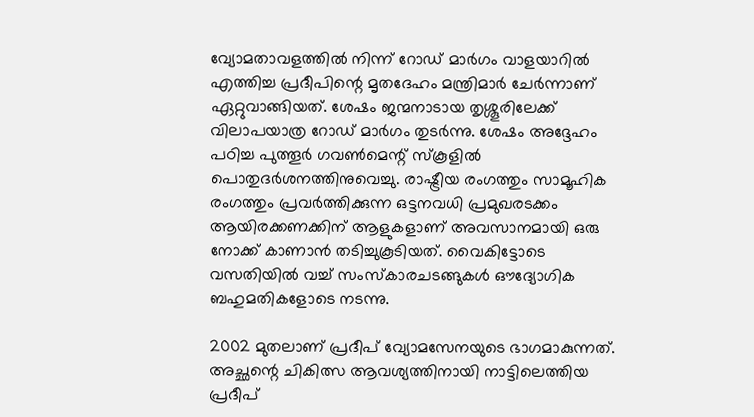വ്യോമതാവളത്തില്‍ നിന്ന് റോഡ് മാര്‍ഗം വാളയാറില്‍ എത്തിച്ച പ്രദീപിന്റെ മൃതദേഹം മന്ത്രിമാര്‍ ചേര്‍ന്നാണ് ഏറ്റുവാങ്ങിയത്. ശേഷം ജന്മനാടായ തൃശ്ശൂരിലേക്ക് വിലാപയാത്ര റോഡ് മാര്‍ഗം തുടര്‍ന്നു. ശേഷം അദ്ദേഹം പഠിച്ച പുത്തൂര്‍ ഗവണ്‍മെന്റ് സ്‌കൂളില്‍ പൊതുദര്‍ശനത്തിനുവെച്ചു. രാഷ്ട്രീയ രംഗത്തും സാമൂഹിക രംഗത്തും പ്രവര്‍ത്തിക്കുന്ന ഒട്ടനവധി പ്രമുഖരടക്കം ആയിരക്കണക്കിന് ആളുകളാണ് അവസാനമായി ഒരു നോക്ക് കാണാന്‍ തടിച്ചുകൂടിയത്. വൈകിട്ടോടെ വസതിയില്‍ വച്ച് സംസ്‌കാരചടങ്ങുകള്‍ ഔദ്യോഗിക ബഹുമതികളോടെ നടന്നു.

2002 മുതലാണ് പ്രദീപ് വ്യോമസേനയുടെ ഭാഗമാകുന്നത്. അച്ഛന്റെ ചികിത്സ ആവശ്യത്തിനായി നാട്ടിലെത്തിയ പ്രദീപ്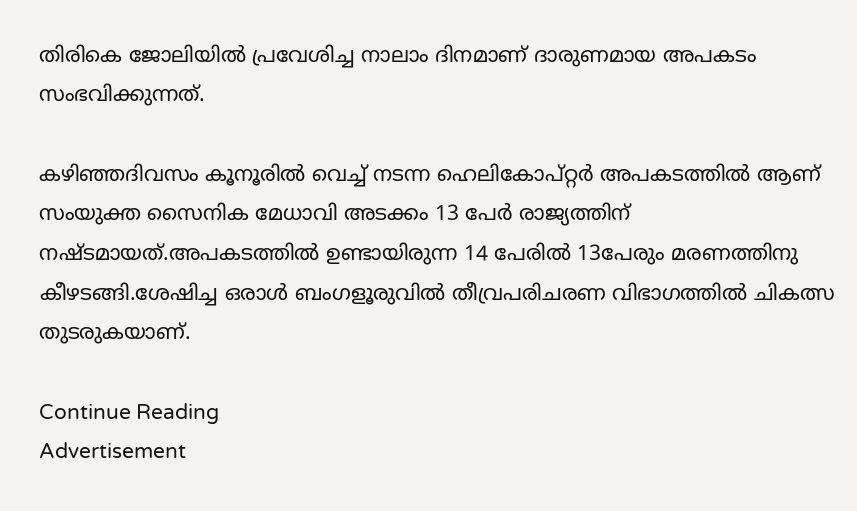തിരികെ ജോലിയില്‍ പ്രവേശിച്ച നാലാം ദിനമാണ് ദാരുണമായ അപകടം സംഭവിക്കുന്നത്.

കഴിഞ്ഞദിവസം കൂനൂരില്‍ വെച്ച് നടന്ന ഹെലികോപ്റ്റര്‍ അപകടത്തില്‍ ആണ് സംയുക്ത സൈനിക മേധാവി അടക്കം 13 പേര്‍ രാജ്യത്തിന് നഷ്ടമായത്.അപകടത്തില്‍ ഉണ്ടായിരുന്ന 14 പേരില്‍ 13പേരും മരണത്തിനു കീഴടങ്ങി.ശേഷിച്ച ഒരാള്‍ ബംഗളൂരുവില്‍ തീവ്രപരിചരണ വിഭാഗത്തില്‍ ചികത്സ തുടരുകയാണ്.

Continue Reading
Advertisement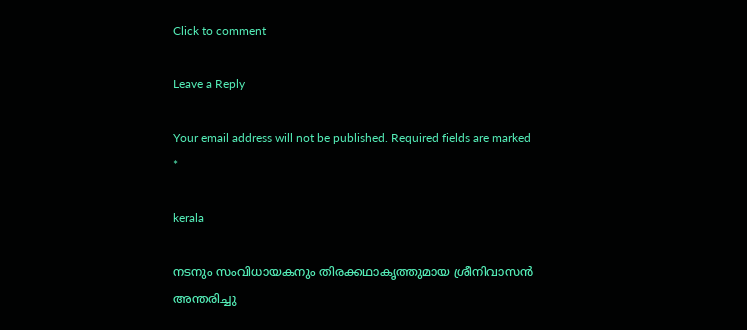Click to comment

Leave a Reply

Your email address will not be published. Required fields are marked *

kerala

നടനും സംവിധായകനും തിരക്കഥാകൃത്തുമായ ശ്രീനിവാസൻ അന്തരിച്ചു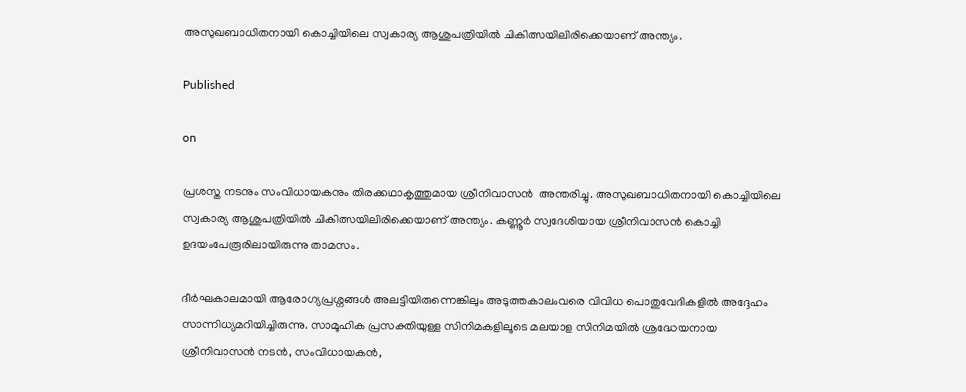അസുഖബാധിതനായി കൊച്ചിയിലെ സ്വകാര്യ ആശുപത്രിയിൽ ചികിത്സയിലിരിക്കെയാണ് അന്ത്യം.

Published

on

പ്രശസ്ത നടനും സംവിധായകനും തിരക്കഥാകൃത്തുമായ ശ്രീനിവാസൻ  അന്തരിച്ചു. അസുഖബാധിതനായി കൊച്ചിയിലെ സ്വകാര്യ ആശുപത്രിയിൽ ചികിത്സയിലിരിക്കെയാണ് അന്ത്യം. കണ്ണൂർ സ്വദേശിയായ ശ്രീനിവാസൻ കൊച്ചി ഉദയംപേരൂരിലായിരുന്നു താമസം.

ദീർഘകാലമായി ആരോഗ്യപ്രശ്നങ്ങൾ അലട്ടിയിരുന്നെങ്കിലും അടുത്തകാലംവരെ വിവിധ പൊതുവേദികളിൽ അദ്ദേഹം സാന്നിധ്യമറിയിച്ചിരുന്നു. സാമൂഹിക പ്രസക്തിയുള്ള സിനിമകളിലൂടെ മലയാള സിനിമയിൽ ശ്രദ്ധേയനായ ശ്രീനിവാസൻ നടൻ, സംവിധായകൻ,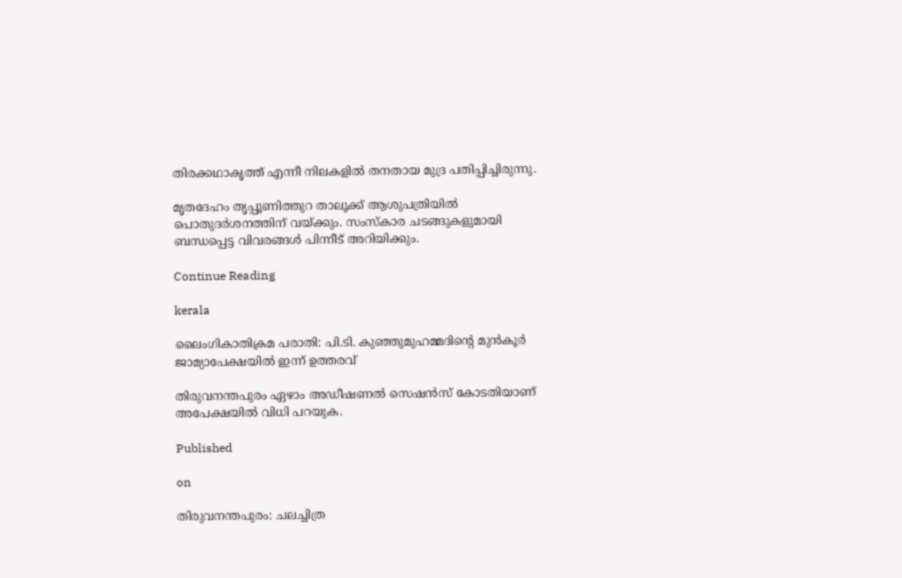തിരക്കഥാകൃത്ത് എന്നീ നിലകളിൽ തനതായ മുദ്ര പതിപ്പിച്ചിരുന്നു.

മൃതദേഹം തൃപ്പൂണിത്തുറ താലൂക്ക് ആശുപത്രിയിൽ പൊതുദർശനത്തിന് വയ്ക്കും. സംസ്കാര ചടങ്ങുകളുമായി ബന്ധപ്പെട്ട വിവരങ്ങൾ പിന്നീട് അറിയിക്കും.

Continue Reading

kerala

ലൈംഗികാതിക്രമ പരാതി: പി.ടി. കുഞ്ഞുമുഹമ്മദിന്റെ മുന്‍കൂര്‍ ജാമ്യാപേക്ഷയില്‍ ഇന്ന് ഉത്തരവ്

തിരുവനന്തപുരം ഏഴാം അഡീഷണല്‍ സെഷന്‍സ് കോടതിയാണ് അപേക്ഷയില്‍ വിധി പറയുക.

Published

on

തിരുവനന്തപുരം: ചലച്ചിത്ര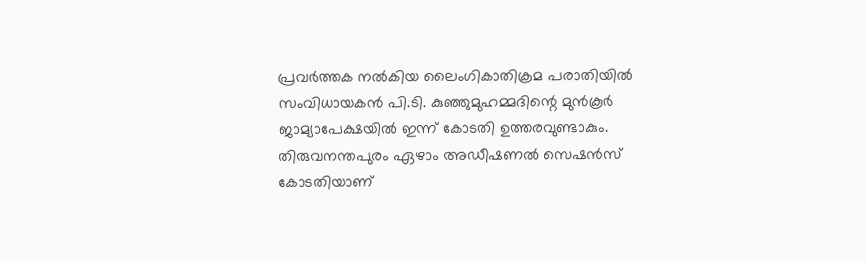പ്രവര്‍ത്തക നല്‍കിയ ലൈംഗികാതിക്രമ പരാതിയില്‍ സംവിധായകന്‍ പി.ടി. കുഞ്ഞുമുഹമ്മദിന്റെ മുന്‍കൂര്‍ ജാമ്യാപേക്ഷയില്‍ ഇന്ന് കോടതി ഉത്തരവുണ്ടാകും. തിരുവനന്തപുരം ഏഴാം അഡീഷണല്‍ സെഷന്‍സ് കോടതിയാണ്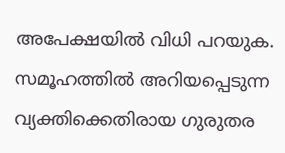അപേക്ഷയില്‍ വിധി പറയുക. സമൂഹത്തില്‍ അറിയപ്പെടുന്ന വ്യക്തിക്കെതിരായ ഗുരുതര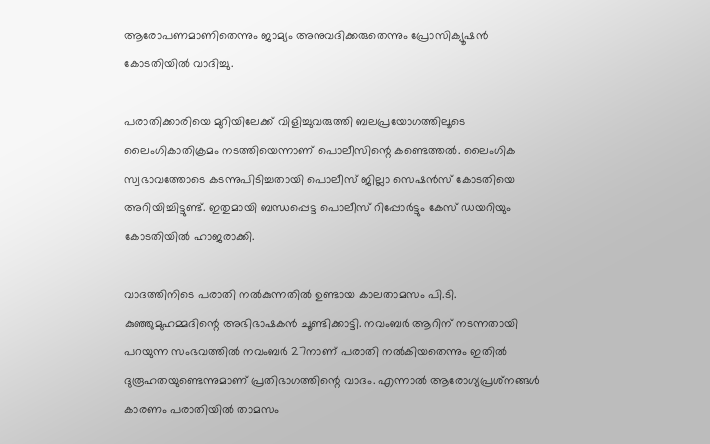ആരോപണമാണിതെന്നും ജാമ്യം അനുവദിക്കരുതെന്നും പ്രോസിക്യൂഷന്‍ കോടതിയില്‍ വാദിച്ചു.

പരാതിക്കാരിയെ മുറിയിലേക്ക് വിളിച്ചുവരുത്തി ബലപ്രയോഗത്തിലൂടെ ലൈംഗികാതിക്രമം നടത്തിയെന്നാണ് പൊലീസിന്റെ കണ്ടെത്തല്‍. ലൈംഗിക സ്വഭാവത്തോടെ കടന്നുപിടിച്ചതായി പൊലീസ് ജില്ലാ സെഷന്‍സ് കോടതിയെ അറിയിച്ചിട്ടുണ്ട്. ഇതുമായി ബന്ധപ്പെട്ട പൊലീസ് റിപ്പോര്‍ട്ടും കേസ് ഡയറിയും കോടതിയില്‍ ഹാജരാക്കി.

വാദത്തിനിടെ പരാതി നല്‍കുന്നതില്‍ ഉണ്ടായ കാലതാമസം പി.ടി. കുഞ്ഞുമുഹമ്മദിന്റെ അഭിഭാഷകന്‍ ചൂണ്ടിക്കാട്ടി. നവംബര്‍ ആറിന് നടന്നതായി പറയുന്ന സംഭവത്തില്‍ നവംബര്‍ 27നാണ് പരാതി നല്‍കിയതെന്നും ഇതില്‍ ദുരൂഹതയുണ്ടെന്നുമാണ് പ്രതിഭാഗത്തിന്റെ വാദം. എന്നാല്‍ ആരോഗ്യപ്രശ്‌നങ്ങള്‍ കാരണം പരാതിയില്‍ താമസം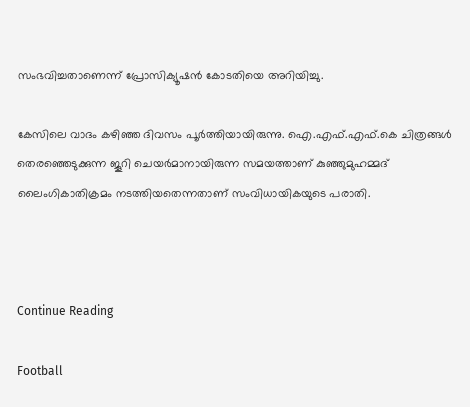സംഭവിച്ചതാണെന്ന് പ്രോസിക്യൂഷന്‍ കോടതിയെ അറിയിച്ചു.

കേസിലെ വാദം കഴിഞ്ഞ ദിവസം പൂര്‍ത്തിയായിരുന്നു. ഐ.എഫ്.എഫ്.കെ ചിത്രങ്ങള്‍ തെരഞ്ഞെടുക്കുന്ന ജൂറി ചെയര്‍മാനായിരുന്ന സമയത്താണ് കുഞ്ഞുമുഹമ്മദ് ലൈംഗികാതിക്രമം നടത്തിയതെന്നതാണ് സംവിധായികയുടെ പരാതി.



Continue Reading

Football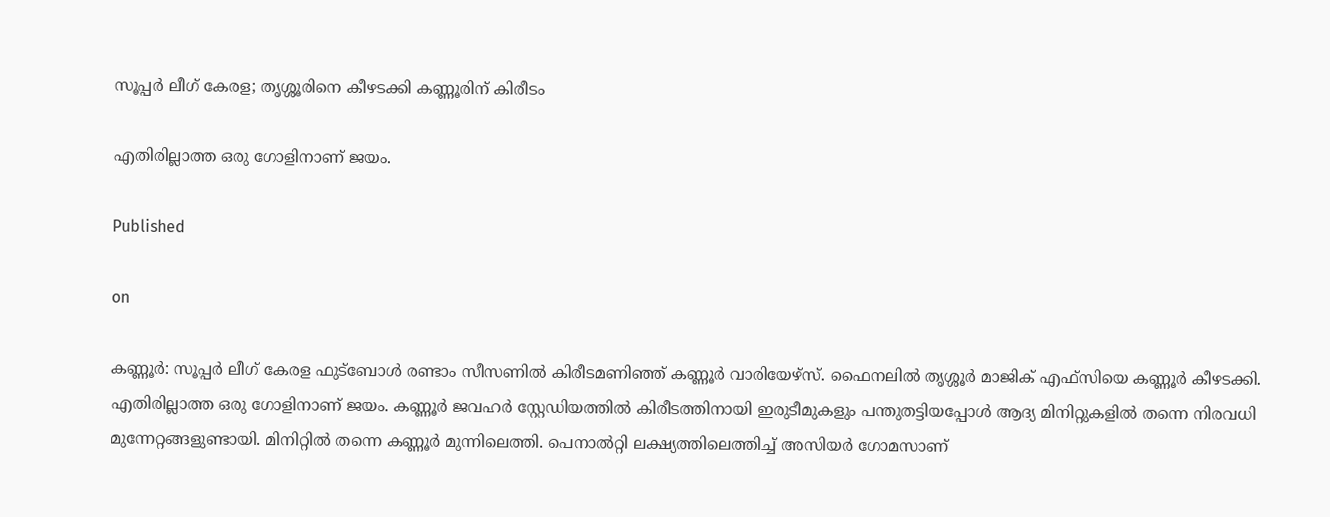സൂപ്പര്‍ ലീഗ് കേരള; തൃശ്ശൂരിനെ കീഴടക്കി കണ്ണൂരിന് കിരീടം

എതിരില്ലാത്ത ഒരു ഗോളിനാണ് ജയം.

Published

on

കണ്ണൂര്‍: സൂപ്പര്‍ ലീഗ് കേരള ഫുട്ബോള്‍ രണ്ടാം സീസണില്‍ കിരീടമണിഞ്ഞ് കണ്ണൂര്‍ വാരിയേഴ്‌സ്. ഫൈനലില്‍ തൃശ്ശൂര്‍ മാജിക് എഫ്സിയെ കണ്ണൂര്‍ കീഴടക്കി. എതിരില്ലാത്ത ഒരു ഗോളിനാണ് ജയം. കണ്ണൂര്‍ ജവഹര്‍ സ്റ്റേഡിയത്തില്‍ കിരീടത്തിനായി ഇരുടീമുകളും പന്തുതട്ടിയപ്പോള്‍ ആദ്യ മിനിറ്റുകളില്‍ തന്നെ നിരവധി മുന്നേറ്റങ്ങളുണ്ടായി. മിനിറ്റില്‍ തന്നെ കണ്ണൂര്‍ മുന്നിലെത്തി. പെനാല്‍റ്റി ലക്ഷ്യത്തിലെത്തിച്ച് അസിയര്‍ ഗോമസാണ്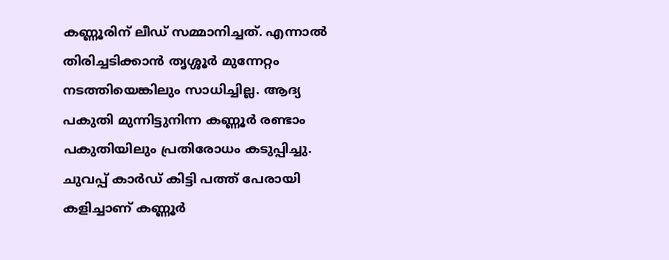കണ്ണൂരിന് ലീഡ് സമ്മാനിച്ചത്. എന്നാല്‍ തിരിച്ചടിക്കാന്‍ തൃശ്ശൂര്‍ മുന്നേറ്റം നടത്തിയെങ്കിലും സാധിച്ചില്ല. ആദ്യ പകുതി മുന്നിട്ടുനിന്ന കണ്ണൂര്‍ രണ്ടാം പകുതിയിലും പ്രതിരോധം കടുപ്പിച്ചു. ചുവപ്പ് കാര്‍ഡ് കിട്ടി പത്ത് പേരായി കളിച്ചാണ് കണ്ണൂര്‍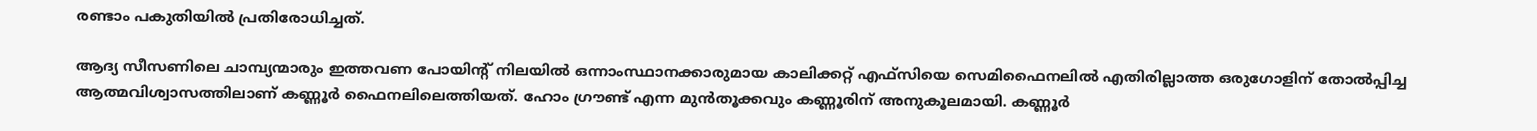രണ്ടാം പകുതിയില്‍ പ്രതിരോധിച്ചത്.

ആദ്യ സീസണിലെ ചാമ്പ്യന്മാരും ഇത്തവണ പോയിന്റ് നിലയില്‍ ഒന്നാംസ്ഥാനക്കാരുമായ കാലിക്കറ്റ് എഫ്സിയെ സെമിഫൈനലില്‍ എതിരില്ലാത്ത ഒരുഗോളിന് തോല്‍പ്പിച്ച ആത്മവിശ്വാസത്തിലാണ് കണ്ണൂര്‍ ഫൈനലിലെത്തിയത്. ഹോം ഗ്രൗണ്ട് എന്ന മുന്‍തൂക്കവും കണ്ണൂരിന് അനുകൂലമായി. കണ്ണൂര്‍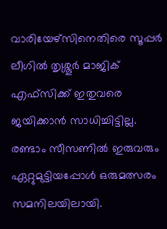വാരിയേഴ്‌സിനെതിരെ സൂപ്പര്‍ ലീഗില്‍ തൃശ്ശൂര്‍ മാജിക് എഫ്‌സിക്ക് ഇതുവരെ ജയിക്കാന്‍ സാധിച്ചിട്ടില്ല. രണ്ടാം സീസണില്‍ ഇരുവരും ഏറ്റുമുട്ടിയപ്പോള്‍ ഒരുമത്സരം സമനിലയിലായി.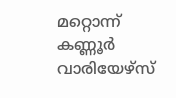മറ്റൊന്ന് കണ്ണൂര്‍ വാരിയേഴ്‌സ്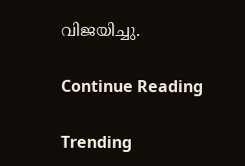വിജയിച്ചു.

Continue Reading

Trending